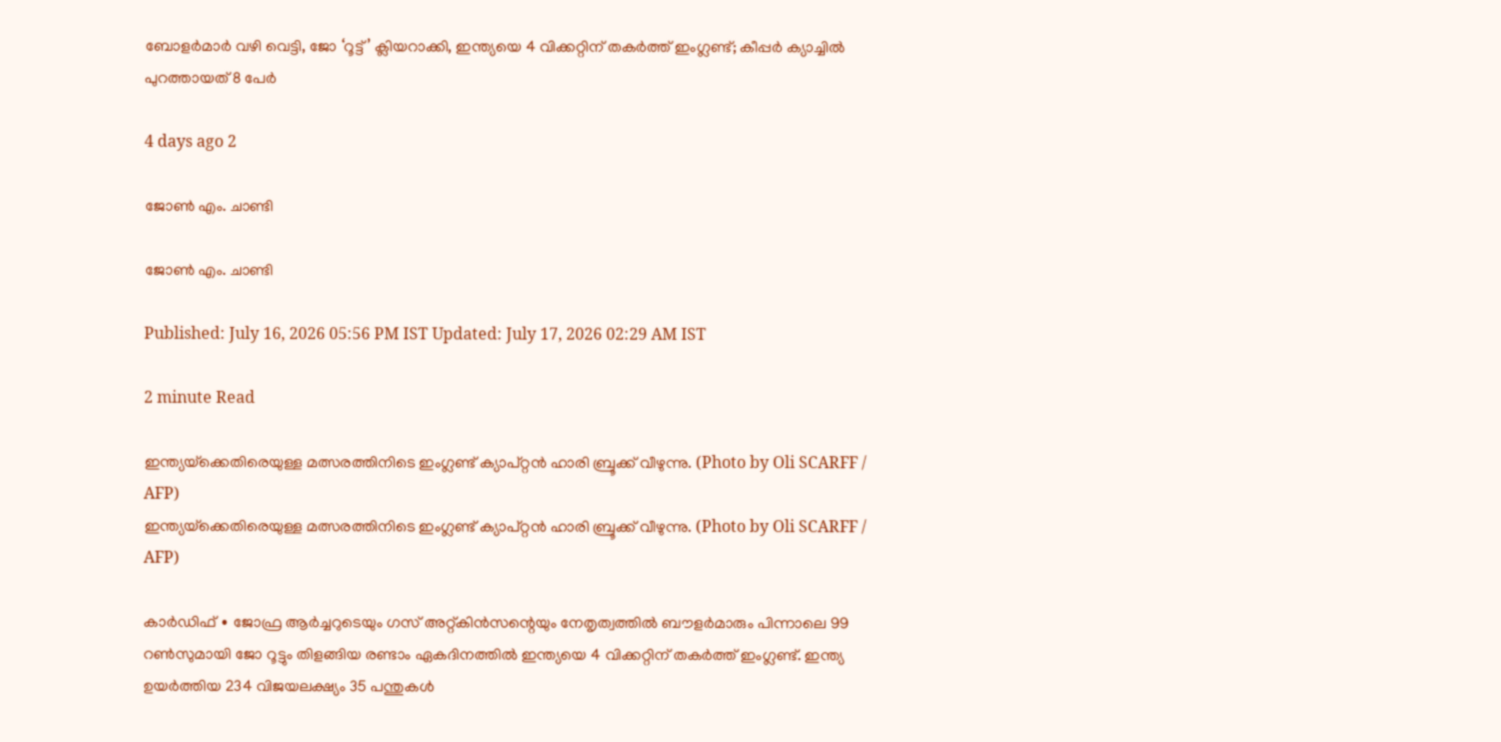ബോളർമാർ വഴി വെട്ടി, ജോ ‘റൂട്ട്’ ക്ലിയറാക്കി, ഇന്ത്യയെ 4 വിക്കറ്റിന് തകർത്ത് ഇംഗ്ലണ്ട്; കീപ്പർ ക്യാച്ചിൽ പുറത്തായത് 8 പേർ

4 days ago 2

ജോൺ എം. ചാണ്ടി

ജോൺ എം. ചാണ്ടി

Published: July 16, 2026 05:56 PM IST Updated: July 17, 2026 02:29 AM IST

2 minute Read

ഇന്ത്യയ്‌ക്കെതിരെയുള്ള മത്സരത്തിനിടെ ഇംഗ്ലണ്ട് ക്യാപ്റ്റൻ ഹാരി ബ്രൂക്ക് വീഴുന്നു. (Photo by Oli SCARFF / AFP)
ഇന്ത്യയ്‌ക്കെതിരെയുള്ള മത്സരത്തിനിടെ ഇംഗ്ലണ്ട് ക്യാപ്റ്റൻ ഹാരി ബ്രൂക്ക് വീഴുന്നു. (Photo by Oli SCARFF / AFP)

കാർഡിഫ് ∙ ജോഫ്ര ആർച്ചറുടെയും ഗസ് അറ്റ്കിൻസന്റെയും നേതൃത്വത്തിൽ ബൗളർമാരും പിന്നാലെ 99 റൺസുമായി ജോ റൂട്ടും തിളങ്ങിയ രണ്ടാം ഏകദിനത്തിൽ ഇന്ത്യയെ 4 വിക്കറ്റിന് തകർത്ത് ഇംഗ്ലണ്ട്. ഇന്ത്യ ഉയർത്തിയ 234 വിജയലക്ഷ്യം 35 പന്തുകൾ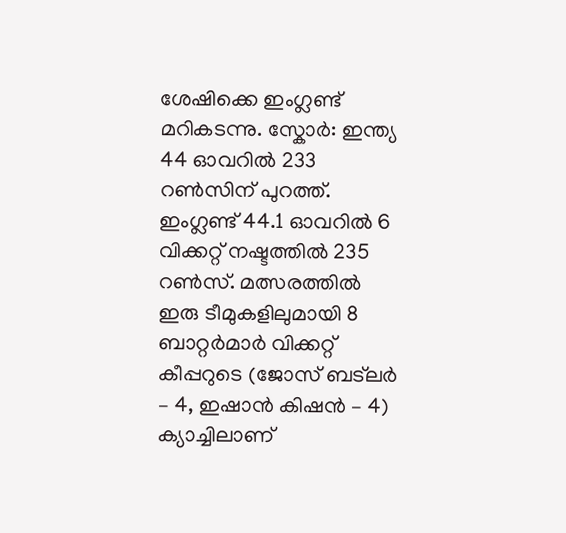ശേഷിക്കെ ഇംഗ്ലണ്ട് മറികടന്നു. സ്കോർ: ഇന്ത്യ 44 ഓവറിൽ 233 റൺസിന് പുറത്ത്. ഇംഗ്ലണ്ട് 44.1 ഓവറിൽ 6 വിക്കറ്റ് നഷ്ടത്തിൽ 235 റൺസ്. മത്സരത്തിൽ ഇരു ടീമുകളിലുമായി 8 ബാറ്റർമാർ വിക്കറ്റ് കീപ്പറുടെ (ജോസ് ബട്‌ലർ – 4, ഇഷാൻ കിഷൻ – 4) ക്യാച്ചിലാണ്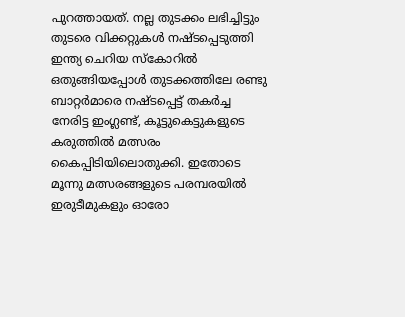പുറത്തായത്. നല്ല തുടക്കം ലഭിച്ചിട്ടും തുടരെ വിക്കറ്റുകൾ നഷ്ടപ്പെടുത്തി ഇന്ത്യ ചെറിയ സ്കോറിൽ ഒതുങ്ങിയപ്പോൾ തുടക്കത്തിലേ രണ്ടു ബാറ്റർമാരെ നഷ്ടപ്പെട്ട് തകർച്ച നേരിട്ട ഇംഗ്ലണ്ട്, കൂട്ടുകെട്ടുകളുടെ കരുത്തിൽ മത്സരം കൈപ്പിടിയിലൊതുക്കി. ഇതോടെ മൂന്നു മത്സരങ്ങളുടെ പരമ്പരയിൽ ഇരുടീമുകളും ഓരോ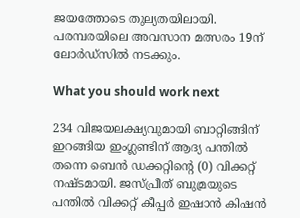ജയത്തോടെ തുല്യതയിലായി. പരമ്പരയിലെ അവസാന മത്സരം 19ന് ലോർഡ്‌സിൽ നടക്കും.

What you should work next

234 വിജയലക്ഷ്യവുമായി ബാറ്റിങ്ങിന് ഇറങ്ങിയ ഇംഗ്ലണ്ടിന് ആദ്യ പന്തിൽ തന്നെ ബെൻ ഡക്കറ്റിന്റെ (0) വിക്കറ്റ് നഷ്ടമായി. ജസ്പ്രീത് ബുമ്രയുടെ പന്തിൽ വിക്കറ്റ് കീപ്പർ ഇഷാൻ കിഷൻ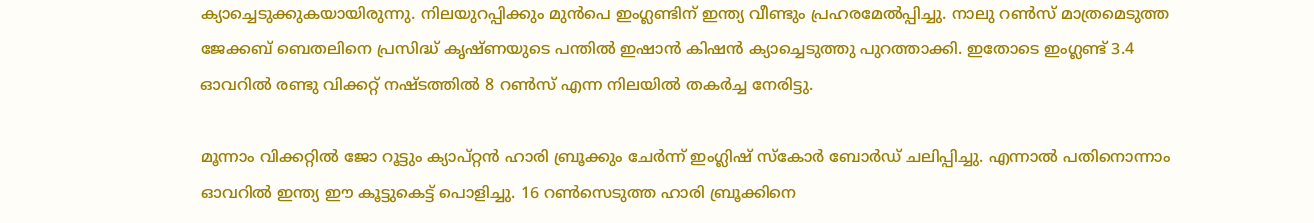ക്യാച്ചെടുക്കുകയായിരുന്നു. നിലയുറപ്പിക്കും മുൻപെ ഇംഗ്ലണ്ടിന് ഇന്ത്യ വീണ്ടും പ്രഹരമേൽപ്പിച്ചു. നാലു റൺസ് മാത്രമെടുത്ത ജേക്കബ് ബെതലിനെ പ്രസിദ്ധ് കൃഷ്ണയുടെ പന്തിൽ ഇഷാൻ കിഷൻ ക്യാച്ചെടുത്തു പുറത്താക്കി. ഇതോടെ ഇംഗ്ലണ്ട് 3.4 ഓവറിൽ രണ്ടു വിക്കറ്റ് നഷ്ടത്തിൽ 8 റൺസ് എന്ന നിലയിൽ തകർച്ച നേരിട്ടു.

മൂന്നാം വിക്കറ്റിൽ ജോ റൂട്ടും ക്യാപ്റ്റൻ ഹാരി ബ്രൂക്കും ചേർന്ന് ഇംഗ്ലിഷ് സ്കോർ ബോർഡ് ചലിപ്പിച്ചു. എന്നാൽ പതിനൊന്നാം ഓവറിൽ ഇന്ത്യ ഈ കൂട്ടുകെട്ട് പൊളിച്ചു. 16 റൺസെടുത്ത ഹാരി ബ്രൂക്കിനെ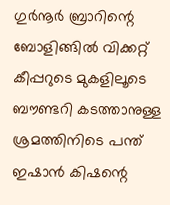ഗുർനൂർ ബ്രാറിന്റെ ബോളിങ്ങിൽ വിക്കറ്റ് കീപ്പറുടെ മുകളിലൂടെ ബൗണ്ടറി കടത്താനുള്ള ശ്രമത്തിനിടെ പന്ത് ഇഷാൻ കിഷന്റെ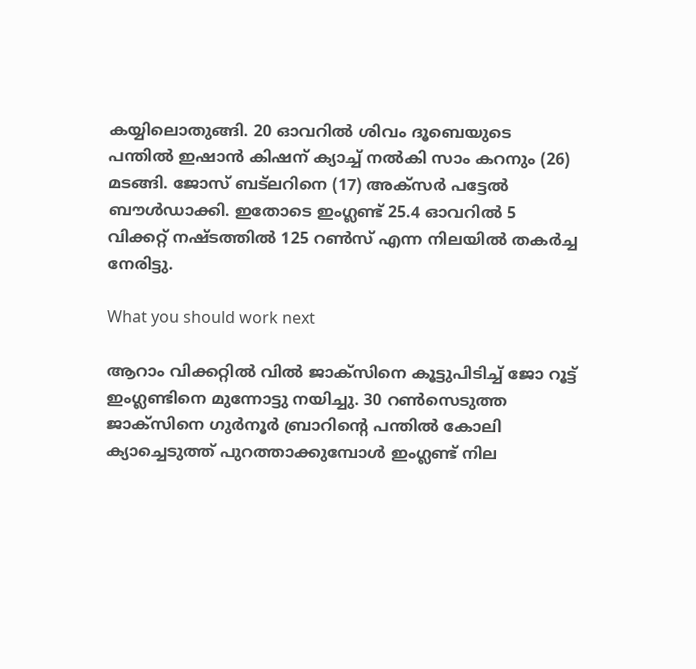കയ്യിലൊതുങ്ങി. 20 ഓവറിൽ ശിവം ദൂബെയുടെ പന്തിൽ ഇഷാൻ കിഷന് ക്യാച്ച് നൽകി സാം കറനും (26) മടങ്ങി. ജോസ് ബട്‌ലറിനെ (17) അക്സർ പട്ടേൽ ബൗൾഡാക്കി. ഇതോടെ ഇംഗ്ലണ്ട് 25.4 ഓവറിൽ 5 വിക്കറ്റ് നഷ്ടത്തിൽ 125 റൺസ് എന്ന നിലയിൽ തകർച്ച നേരിട്ടു.

What you should work next

ആറാം വിക്കറ്റിൽ വിൽ ജാക്സിനെ കൂട്ടുപിടിച്ച് ജോ റൂട്ട് ഇംഗ്ലണ്ടിനെ മുന്നോട്ടു നയിച്ചു. 30 റൺസെടുത്ത ജാക്സിനെ ഗുർനൂർ ബ്രാറിന്റെ പന്തിൽ കോലി ക്യാച്ചെടുത്ത് പുറത്താക്കുമ്പോൾ ഇംഗ്ലണ്ട് നില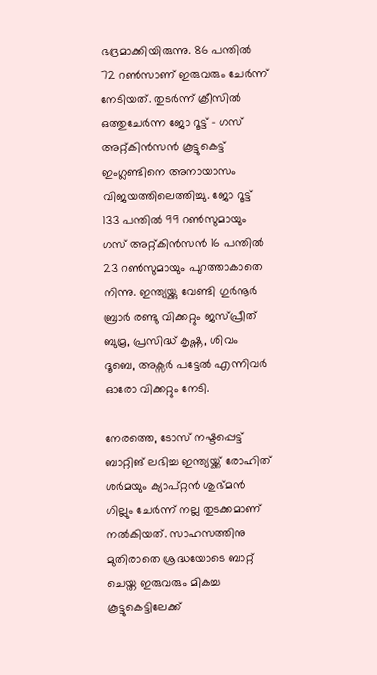ഭദ്രമാക്കിയിരുന്നു. 86 പന്തിൽ 72 റൺസാണ് ഇരുവരും ചേർന്ന് നേടിയത്. തുടർന്ന് ക്രീസിൽ ഒത്തുചേർന്ന ജോ റൂട്ട് – ഗസ് അറ്റ്കിൻസൻ കൂട്ടുകെട്ട് ഇംഗ്ലണ്ടിനെ അനായാസം വിജയത്തിലെത്തിച്ചു. ജോ റൂട്ട് 133 പന്തിൽ 99 റൺസുമായും ഗസ് അറ്റ്കിൻസൻ 16 പന്തിൽ 23 റൺസുമായും പുറത്താകാതെ നിന്നു. ഇന്ത്യയ്ക്കു വേണ്ടി ഗുർനൂർ ബ്രാർ രണ്ടു വിക്കറ്റും ജസ്പ്രീത് ബുമ്ര, പ്രസിദ്ധ് കൃഷ്ണ, ശിവം ദൂബെ, അക്സർ പട്ടേൽ എന്നിവർ ഓരോ വിക്കറ്റും നേടി.

നേരത്തെ, ടോസ് നഷ്ടപ്പെട്ട് ബാറ്റിങ് ലഭിച്ച ഇന്ത്യയ്ക്ക് രോഹിത് ശർമയും ക്യാപ്റ്റൻ ശുഭ്മൻ ഗില്ലും ചേർന്ന് നല്ല തുടക്കമാണ് നൽകിയത്. സാഹസത്തിനു മുതിരാതെ ശ്രദ്ധയോടെ ബാറ്റ് ചെയ്ത ഇരുവരും മികച്ച കൂട്ടുകെട്ടിലേക്ക്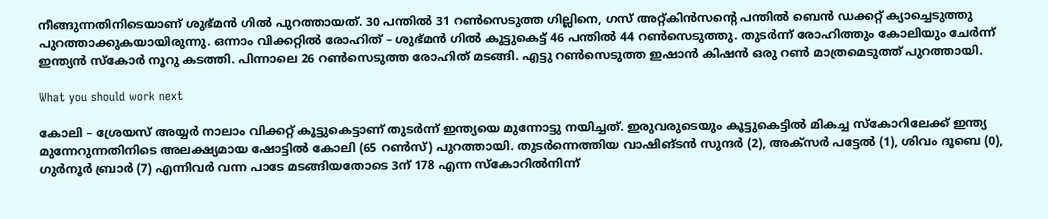നീങ്ങുന്നതിനിടെയാണ് ശുഭ്മൻ ഗിൽ പുറത്തായത്. 30 പന്തിൽ 31 റൺസെടുത്ത ഗില്ലിനെ, ഗസ് അറ്റ്കിൻസന്റെ പന്തിൽ ബെൻ ഡക്കറ്റ് ക്യാച്ചെടുത്തു പുറത്താക്കുകയായിരുന്നു. ഒന്നാം വിക്കറ്റിൽ രോഹിത് – ശുഭ്മൻ ഗിൽ കൂട്ടുകെട്ട് 46 പന്തിൽ 44 റൺസെടുത്തു. തുടർന്ന് രോഹിത്തും കോലിയും ചേർന്ന് ഇന്ത്യൻ സ്കോർ നൂറു കടത്തി. പിന്നാലെ 26 റൺസെടുത്ത രോഹിത് മടങ്ങി. എട്ടു റൺസെടുത്ത ഇഷാൻ കിഷൻ ഒരു റൺ മാത്രമെടുത്ത് പുറത്തായി.

What you should work next

കോലി – ശ്രേയസ് അയ്യർ നാലാം വിക്കറ്റ് കൂട്ടുകെട്ടാണ് തുടർന്ന് ഇന്ത്യയെ മുന്നോട്ടു നയിച്ചത്. ഇരുവരുടെയും കൂട്ടുകെട്ടിൽ മികച്ച സ്കോറിലേക്ക് ഇന്ത്യ മുന്നേറുന്നതിനിടെ അലക്ഷ്യമായ ഷോട്ടിൽ കോലി (65 റൺസ്) പുറത്തായി. തുടർന്നെത്തിയ വാഷിങ്ടൻ സുന്ദർ (2), അക്സർ പട്ടേൽ (1), ശിവം ദൂബെ (0), ഗുർനൂർ ബ്രാർ (7) എന്നിവർ വന്ന പാടേ മടങ്ങിയതോടെ 3ന് 178 എന്ന സ്കോറിൽനിന്ന്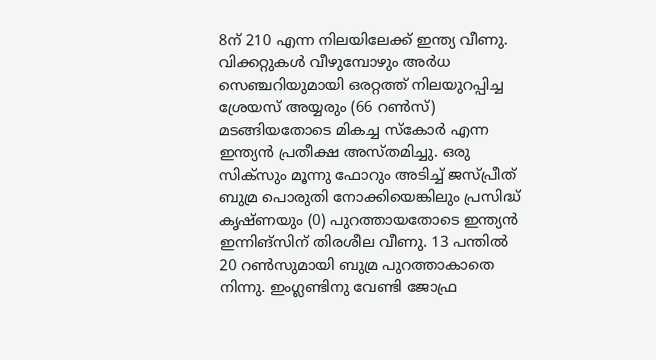8ന് 210 എന്ന നിലയിലേക്ക് ഇന്ത്യ വീണു. വിക്കറ്റുകൾ വീഴുമ്പോഴും അർധ സെഞ്ചറിയുമായി ഒരറ്റത്ത് നിലയുറപ്പിച്ച ശ്രേയസ് അയ്യരും (66 റൺസ്) മടങ്ങിയതോടെ മികച്ച സ്കോർ എന്ന ഇന്ത്യൻ പ്രതീക്ഷ അസ്തമിച്ചു. ഒരു സിക്സും മൂന്നു ഫോറും അടിച്ച് ജസ്പ്രീത് ബുമ്ര പൊരുതി നോക്കിയെങ്കിലും പ്രസിദ്ധ് കൃഷ്ണയും (0) പുറത്തായതോടെ ഇന്ത്യൻ ഇന്നിങ്സിന് തിരശീല വീണു. 13 പന്തിൽ 20 റൺസുമായി ബുമ്ര പുറത്താകാതെ നിന്നു. ഇംഗ്ലണ്ടിനു വേണ്ടി ജോഫ്ര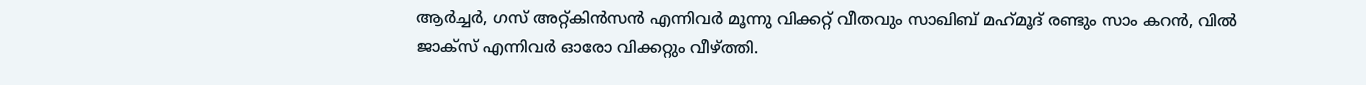ആർച്ചർ, ഗസ് അറ്റ്കിൻസൻ എന്നിവർ മൂന്നു വിക്കറ്റ് വീതവും സാഖിബ് മഹ്‌മൂദ് രണ്ടും സാം കറൻ, വിൽ ജാക്സ് എന്നിവർ ഓരോ വിക്കറ്റും വീഴ്ത്തി.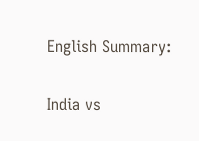English Summary:

India vs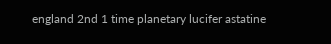england 2nd 1 time planetary lucifer astatine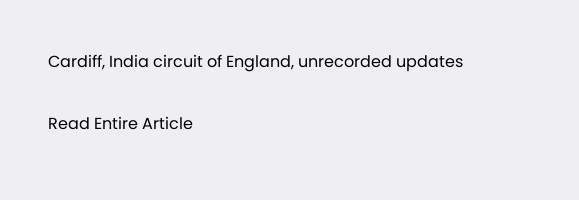Cardiff, India circuit of England, unrecorded updates

Read Entire Article